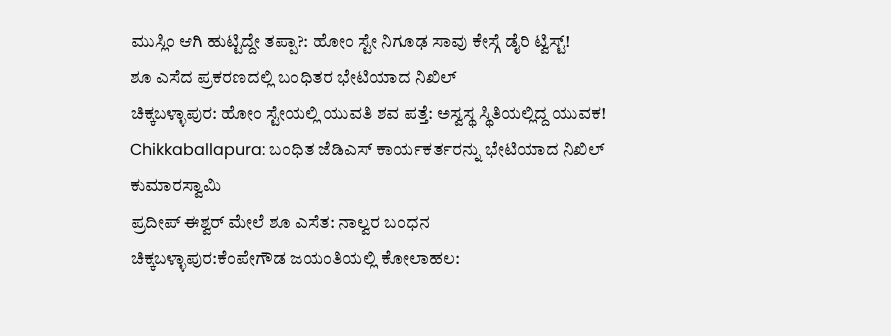ಮುಸ್ಲಿಂ ಆಗಿ ಹುಟ್ಟಿದ್ದೇ ತಪ್ಪಾ?: ಹೋಂ ಸ್ಟೇ ನಿಗೂಢ ಸಾವು ಕೇಸ್ಗೆ ಡೈರಿ ಟ್ವಿಸ್ಟ್!
ಶೂ ಎಸೆದ ಪ್ರಕರಣದಲ್ಲಿ ಬಂಧಿತರ ಭೇಟಿಯಾದ ನಿಖಿಲ್
ಚಿಕ್ಕಬಳ್ಳಾಪುರ: ಹೋಂ ಸ್ಟೇಯಲ್ಲಿ ಯುವತಿ ಶವ ಪತ್ತೆ: ಅಸ್ವಸ್ಥ ಸ್ಥಿತಿಯಲ್ಲಿದ್ದ ಯುವಕ!
Chikkaballapura: ಬಂಧಿತ ಜೆಡಿಎಸ್ ಕಾರ್ಯಕರ್ತರನ್ನು ಭೇಟಿಯಾದ ನಿಖಿಲ್ ಕುಮಾರಸ್ವಾಮಿ
ಪ್ರದೀಪ್ ಈಶ್ವರ್ ಮೇಲೆ ಶೂ ಎಸೆತ: ನಾಲ್ವರ ಬಂಧನ
ಚಿಕ್ಕಬಳ್ಳಾಪುರ:ಕೆಂಪೇಗೌಡ ಜಯಂತಿಯಲ್ಲಿ ಕೋಲಾಹಲ: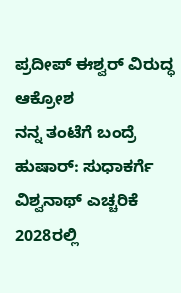ಪ್ರದೀಪ್ ಈಶ್ವರ್ ವಿರುದ್ಧ ಆಕ್ರೋಶ
ನನ್ನ ತಂಟೆಗೆ ಬಂದ್ರೆ ಹುಷಾರ್: ಸುಧಾಕರ್ಗೆ ವಿಶ್ವನಾಥ್ ಎಚ್ಚರಿಕೆ
2028ರಲ್ಲಿ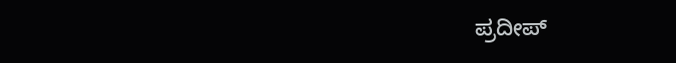ಪ್ರದೀಪ್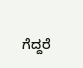ಗೆದ್ದರೆ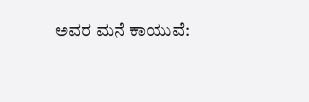ಅವರ ಮನೆ ಕಾಯುವೆ: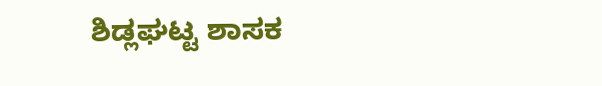ಶಿಡ್ಲಘಟ್ಟ ಶಾಸಕ